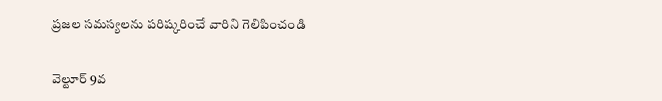ప్రజల సమస్యలను పరిష్కరించే వారిని గెలిపించండి

వెల్టూర్ 9వ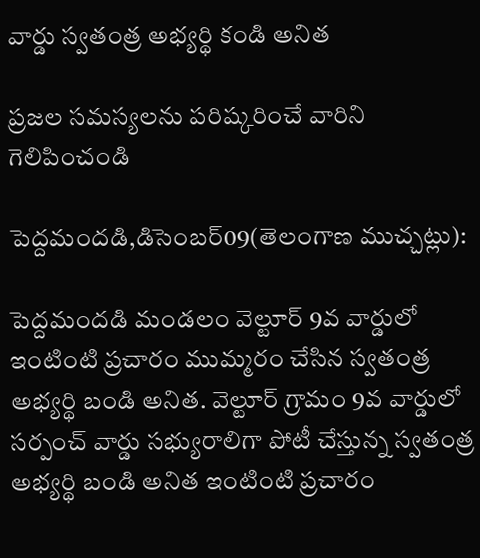వార్డు స్వతంత్ర అభ్యర్థి కండి అనిత

ప్రజల సమస్యలను పరిష్కరించే వారిని గెలిపించండి

పెద్దమందడి,డిసెంబర్09(తెలంగాణ ముచ్చట్లు):

పెద్దమందడి మండలం వెల్టూర్ 9వ వార్డులో ఇంటింటి ప్రచారం ముమ్మరం చేసిన స్వతంత్ర అభ్యర్థి బండి అనిత. వెల్టూర్ గ్రామం 9వ వార్డులో సర్పంచ్‌ వార్డు సభ్యురాలిగా పోటీ చేస్తున్న స్వతంత్ర అభ్యర్థి బండి అనిత ఇంటింటి ప్రచారం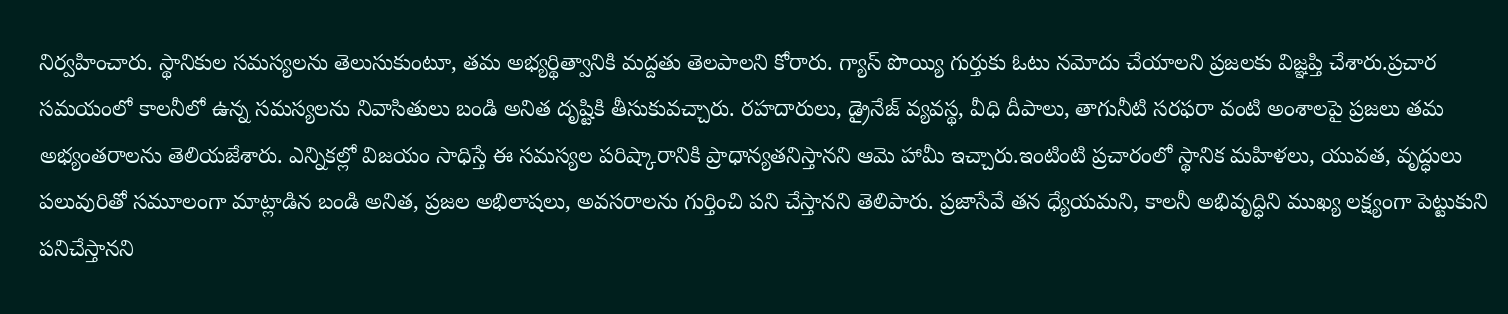నిర్వహించారు. స్థానికుల సమస్యలను తెలుసుకుంటూ, తమ అభ్యర్థిత్వానికి మద్దతు తెలపాలని కోరారు. గ్యాస్ పొయ్యి గుర్తుకు ఓటు నమోదు చేయాలని ప్రజలకు విజ్ఞప్తి చేశారు.ప్రచార సమయంలో కాలనీలో ఉన్న సమస్యలను నివాసితులు బండి అనిత దృష్టికి తీసుకువచ్చారు. రహదారులు, డ్రైనేజ్ వ్యవస్థ, వీధి దీపాలు, తాగునీటి సరఫరా వంటి అంశాలపై ప్రజలు తమ అభ్యంతరాలను తెలియజేశారు. ఎన్నికల్లో విజయం సాధిస్తే ఈ సమస్యల పరిష్కారానికి ప్రాధాన్యతనిస్తానని ఆమె హామీ ఇచ్చారు.ఇంటింటి ప్రచారంలో స్థానిక మహిళలు, యువత, వృద్ధులు పలువురితో సమూలంగా మాట్లాడిన బండి అనిత, ప్రజల అభిలాషలు, అవసరాలను గుర్తించి పని చేస్తానని తెలిపారు. ప్రజాసేవే తన ధ్యేయమని, కాలనీ అభివృద్ధిని ముఖ్య లక్ష్యంగా పెట్టుకుని పనిచేస్తానని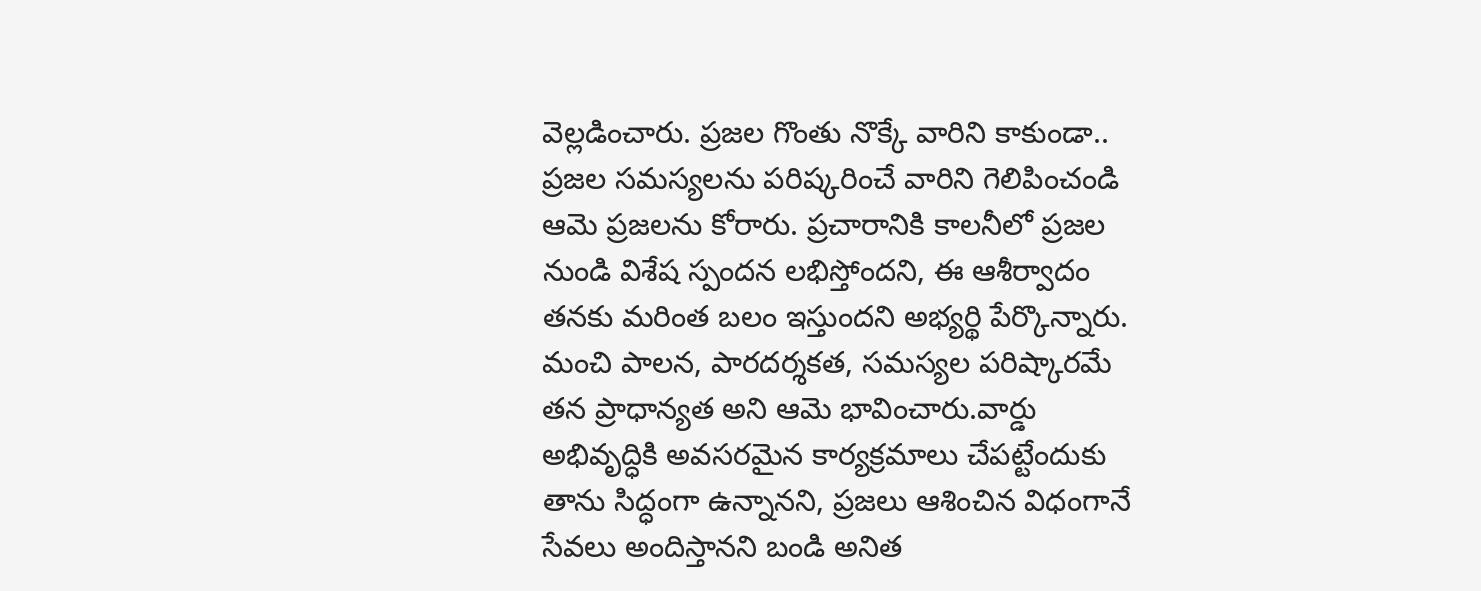వెల్లడించారు. ప్రజల గొంతు నొక్కే వారిని కాకుండా.. ప్రజల సమస్యలను పరిష్కరించే వారిని గెలిపించండి ఆమె ప్రజలను కోరారు. ప్రచారానికి కాలనీలో ప్రజల నుండి విశేష స్పందన లభిస్తోందని, ఈ ఆశీర్వాదం తనకు మరింత బలం ఇస్తుందని అభ్యర్థి పేర్కొన్నారు. మంచి పాలన, పారదర్శకత, సమస్యల పరిష్కారమే తన ప్రాధాన్యత అని ఆమె భావించారు.వార్డు అభివృద్ధికి అవసరమైన కార్యక్రమాలు చేపట్టేందుకు తాను సిద్ధంగా ఉన్నానని, ప్రజలు ఆశించిన విధంగానే సేవలు అందిస్తానని బండి అనిత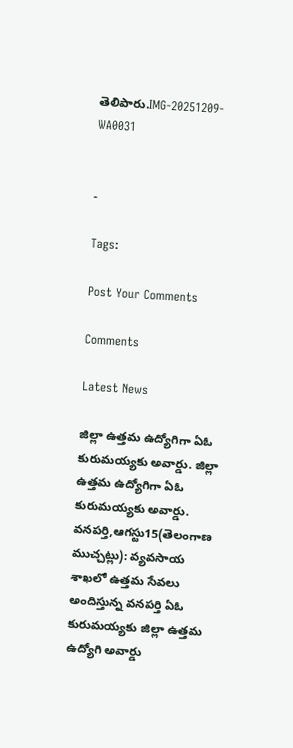తెలిపారు.IMG-20251209-WA0031


-

Tags:

Post Your Comments

Comments

Latest News

జిల్లా ఉత్తమ ఉద్యోగిగా ఏఓ కురుమయ్యకు అవార్డు. జిల్లా ఉత్తమ ఉద్యోగిగా ఏఓ కురుమయ్యకు అవార్డు.
వనపర్తి,ఆగస్టు15(తెలంగాణ ముచ్చట్లు): వ్యవసాయ శాఖలో ఉత్తమ సేవలు అందిస్తున్న వనపర్తి ఏఓ కురుమయ్యకు జిల్లా ఉత్తమ ఉద్యోగి అవార్డు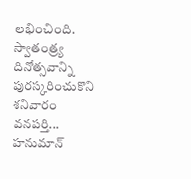లభించింది. స్వాతంత్ర్య దినోత్సవాన్ని పురస్కరించుకొని శనివారం వనపర్తి...
హనుమాన్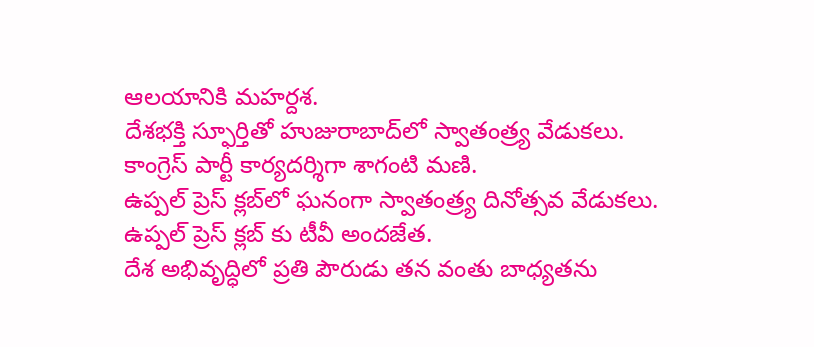ఆలయానికి మహర్దశ.
దేశభక్తి స్ఫూర్తితో హుజురాబాద్‌లో స్వాతంత్ర్య వేడుకలు.
కాంగ్రెస్ పార్టీ కార్యదర్శిగా శాగంటి మణి.
ఉప్పల్ ప్రెస్ క్లబ్‌లో ఘనంగా స్వాతంత్ర్య దినోత్సవ వేడుకలు.
ఉప్పల్ ప్రెస్ క్లబ్‌ కు టీవీ అందజేత.
దేశ అభివృద్ధిలో ప్రతి పౌరుడు తన వంతు బాధ్యతను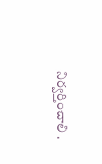నిర్వర్తించాలి .